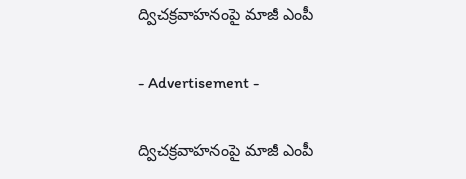ద్విచక్రవాహనంపై మాజీ ఎంపీ

- Advertisement -

ద్విచక్రవాహనంపై మాజీ ఎంపీ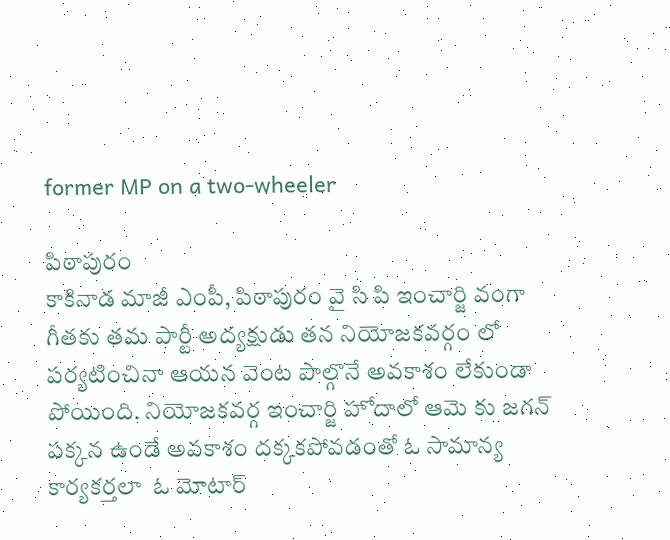former MP on a two-wheeler

పిఠాపురం
కాకినాడ మాజీ ఎంపీ, పిఠాపురం వై సి పి ఇంచార్జి వంగా గీతకు తమ పార్టీ అద్యక్షుడు తన నియోజకవర్గం లో పర్యటించినా ఆయన వెంట పాల్గొనే అవకాశం లేకుండా పోయింది. నియోజకవర్గ ఇంచార్జి హోదాలో ఆమె కు జగన్ పక్కన ఉండే అవకాశం దక్కకపోవడంతో ఓ సామాన్య కార్యకర్తలా  ఓ మోటార్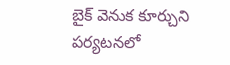బైక్ వెనుక కూర్చుని పర్యటనలో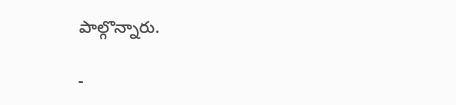పాల్గొన్నారు.

-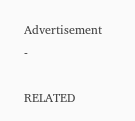Advertisement -

RELATED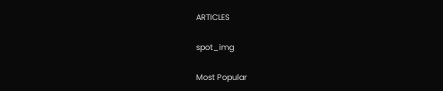ARTICLES

spot_img

Most Popular